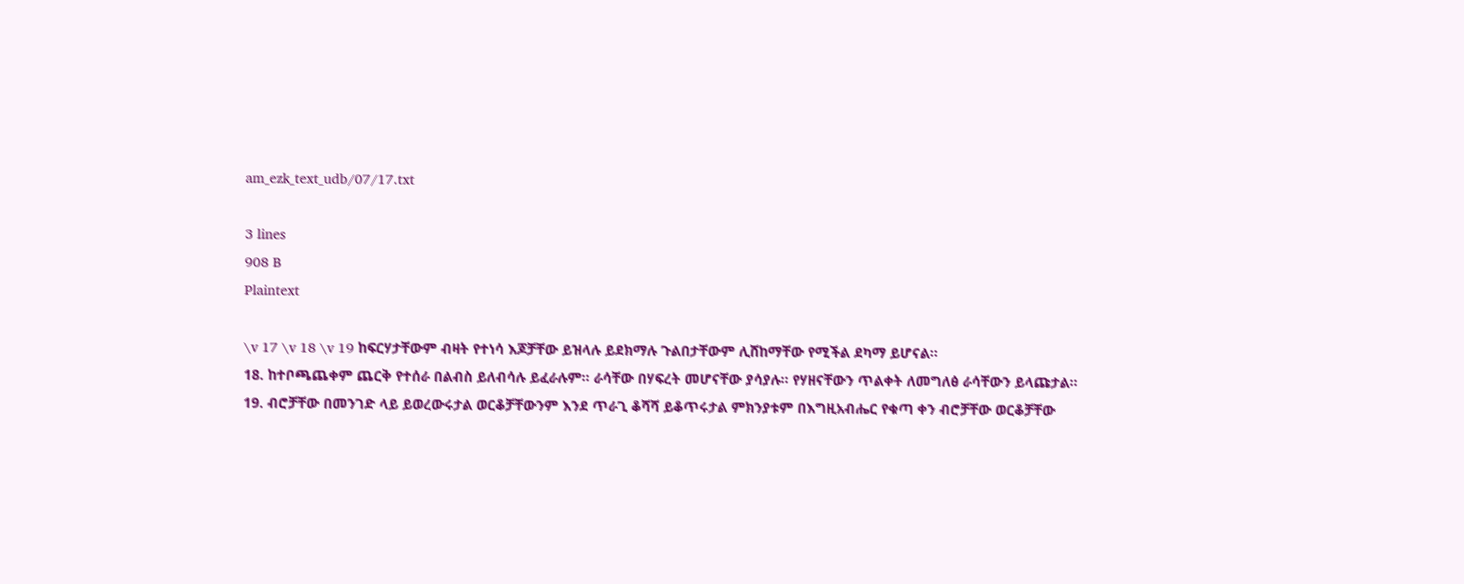am_ezk_text_udb/07/17.txt

3 lines
908 B
Plaintext

\v 17 \v 18 \v 19 ከፍርሃታቸውም ብዛት የተነሳ እጆቻቸው ይዝላሉ ይደክማሉ ጉልበታቸውም ሊሸከማቸው የሚችል ደካማ ይሆናል፡፡
18. ከተቦጫጨቀም ጨርቅ የተሰራ በልብስ ይለብሳሉ ይፈራሉም፡፡ ራሳቸው በሃፍረት መሆናቸው ያሳያሉ፡፡ የሃዘናቸውን ጥልቀት ለመግለፅ ራሳቸውን ይላጩታል፡፡
19. ብሮቻቸው በመንገድ ላይ ይወረውሩታል ወርቆቻቸውንም እንደ ጥራጊ ቆሻሻ ይቆጥሩታል ምክንያቱም በእግዚአብሔር የቁጣ ቀን ብሮቻቸው ወርቆቻቸው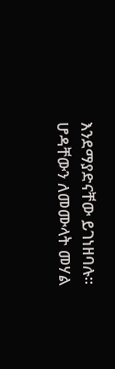እንደማያድናቸው ይገነዘባሉ፡፡ ሆዳቸውን ለመሙላት መሃል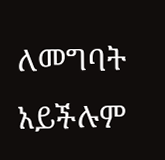ለመግባት አይችሉም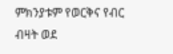ምክንያቱም የወርቅና የብር ብዛት ወደ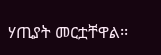ሃጢያት መርቷቸዋል፡፡